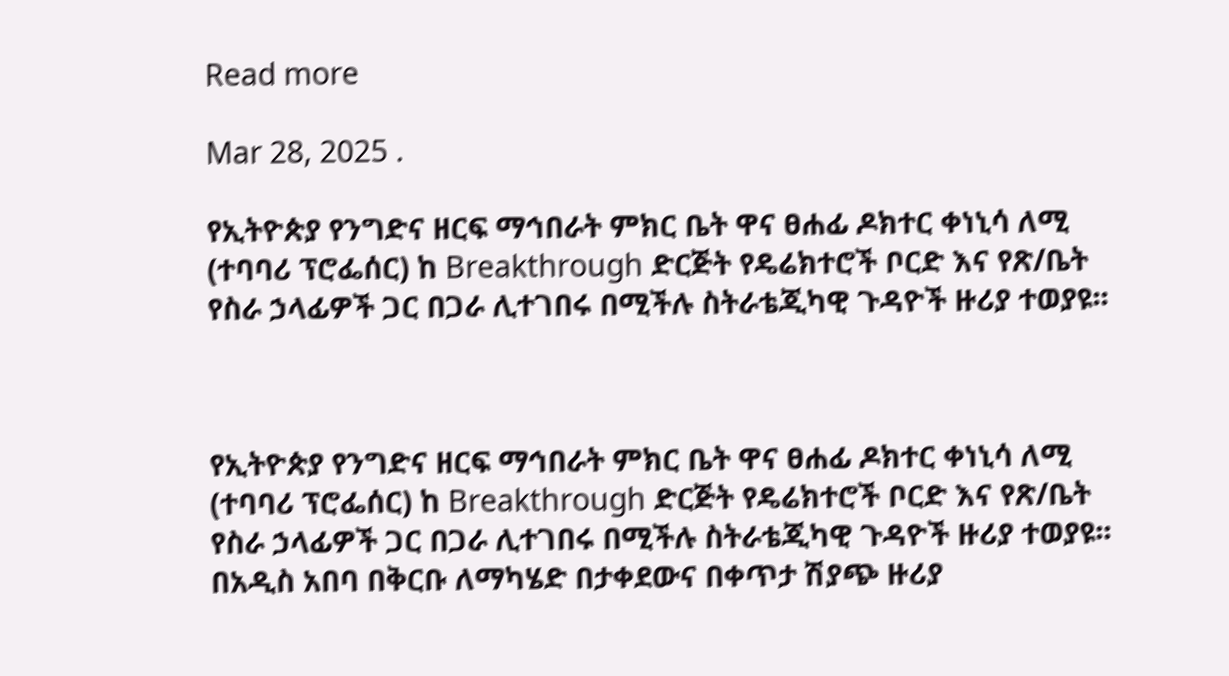Read more

Mar 28, 2025 .

የኢትዮጵያ የንግድና ዘርፍ ማኅበራት ምክር ቤት ዋና ፀሐፊ ዶክተር ቀነኒሳ ለሚ (ተባባሪ ፕሮፌሰር) ከ Breakthrough ድርጅት የዴሬክተሮች ቦርድ እና የጽ/ቤት የስራ ኃላፊዎች ጋር በጋራ ሊተገበሩ በሚችሉ ስትራቴጂካዊ ጉዳዮች ዙሪያ ተወያዩ፡፡



የኢትዮጵያ የንግድና ዘርፍ ማኅበራት ምክር ቤት ዋና ፀሐፊ ዶክተር ቀነኒሳ ለሚ (ተባባሪ ፕሮፌሰር) ከ Breakthrough ድርጅት የዴሬክተሮች ቦርድ እና የጽ/ቤት የስራ ኃላፊዎች ጋር በጋራ ሊተገበሩ በሚችሉ ስትራቴጂካዊ ጉዳዮች ዙሪያ ተወያዩ፡፡
በአዲስ አበባ በቅርቡ ለማካሄድ በታቀደውና በቀጥታ ሽያጭ ዙሪያ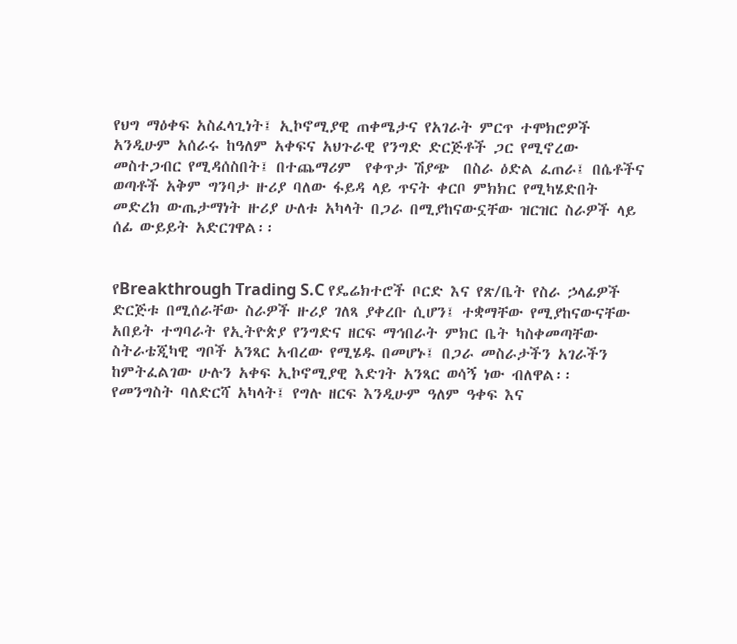የህግ ማዕቀፍ አስፈላጊነት፤ ኢኮኖሚያዊ ጠቀሜታና የአገራት ምርጥ ተሞክሮዎች አንዲሁም አሰራሩ ከዓለም አቀፍና አህጉራዊ የንግድ ድርጅቶች ጋር የሚኖረው መስተጋብር የሚዳሰስበት፤ በተጨማሪም  የቀጥታ ሽያጭ  በስራ ዕድል ፈጠራ፤ በሴቶችና ወጣቶች አቅም ግንባታ ዙሪያ ባለው ፋይዳ ላይ ጥናት ቀርቦ ምክክር የሚካሄድበት መድረክ ውጤታማነት ዙሪያ ሁለቱ አካላት በጋራ በሚያከናውኗቸው ዝርዝር ስራዎች ላይ ሰፊ ውይይት አድርገዋል፡፡


የBreakthrough Trading S.C የዴሬክተሮች ቦርድ እና የጽ/ቤት የስራ ኃላፊዎች ድርጅቱ በሚሰራቸው ስራዎች ዙሪያ ገለጻ ያቀረቡ ሲሆን፤ ተቋማቸው የሚያከናውናቸው አበይት ተግባራት የኢትዮጵያ የንግድና ዘርፍ ማኅበራት ምክር ቤት ካስቀመጣቸው ስትራቴጂካዊ ግቦች አንጻር አብረው የሚሄዱ በመሆኑ፤ በጋራ መስራታችን አገራችን ከምትፈልገው ሁሉን አቀፍ ኢኮኖሚያዊ እድገት አንጻር ወሳኝ ነው ብለዋል፡፡
የመንግስት ባለድርሻ አካላት፤ የግሉ ዘርፍ እንዲሁም ዓለም ዓቀፍ እና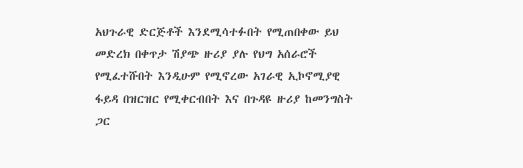አህጉራዊ ድርጅቶች እንደሚሳተፉበት የሚጠበቀው ይህ መድረክ በቀጥታ ሽያጭ ዙሪያ ያሉ የህግ አሰራሮች የሚፈተሹበት እንዲሁም የሚኖረው አገራዊ ኢኮኖሚያዊ ፋይዳ በዝርዝር የሚቀርብበት እና በጉዳዩ ዙሪያ ከመንግስት ጋር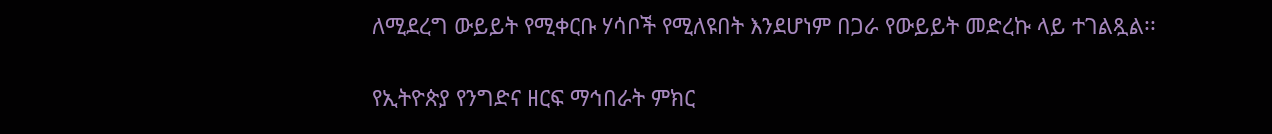ለሚደረግ ውይይት የሚቀርቡ ሃሳቦች የሚለዩበት እንደሆነም በጋራ የውይይት መድረኩ ላይ ተገልጿል፡፡


የኢትዮጵያ የንግድና ዘርፍ ማኅበራት ምክር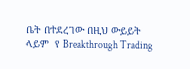ቤት በተደረገው በዚህ ውይይት ላይም  የ Breakthrough Trading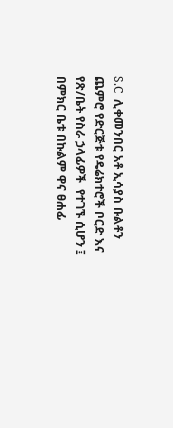S.C  ሊቀመንበር አቶ ኢሳያስ ቡልቶን ጨምሮ የድርጅቱ የዴሬክተሮች ቦርድ እና የጽ/ቤት የስራ ኃላፊዎች  የተገኙ ሲሆን ፤ በምክር ቤቱ በኩልም ዋና ፀሐፊ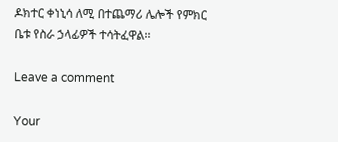ዶክተር ቀነኒሳ ለሚ በተጨማሪ ሌሎች የምክር ቤቱ የስራ ኃላፊዎች ተሳትፈዋል፡፡

Leave a comment

Your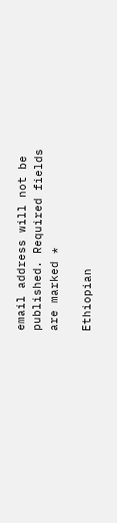email address will not be published. Required fields are marked *

Ethiopian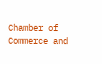Chamber of Commerce and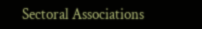Sectoral Associations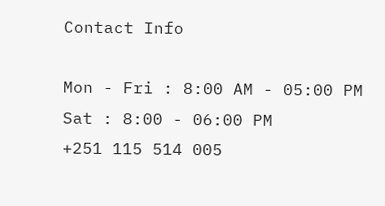Contact Info

Mon - Fri : 8:00 AM - 05:00 PM
Sat : 8:00 - 06:00 PM
+251 115 514 005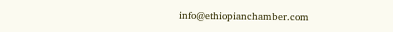info@ethiopianchamber.com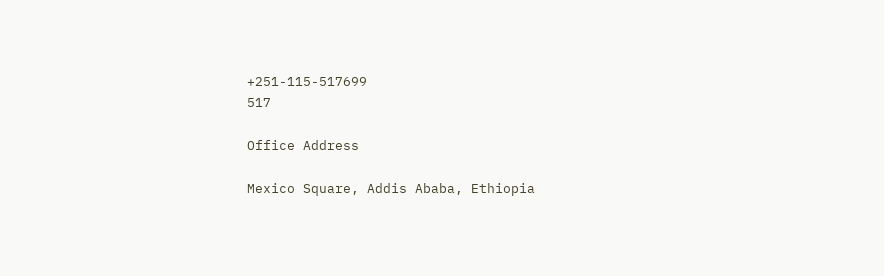+251-115-517699
517

Office Address

Mexico Square, Addis Ababa, Ethiopia